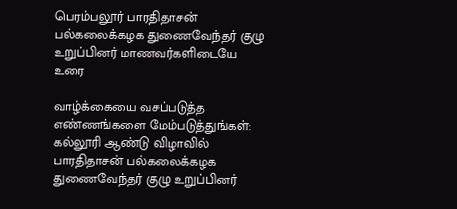பெரம்பலூர் பாரதிதாசன் பல்கலைக்கழக துணைவேந்தர் குழு உறுப்பினர் மாணவர்களிடையே உரை

வாழ்க்கையை வசப்படுத்த எண்ணங்களை மேம்படுத்துங்கள்: கல்லூரி ஆண்டு விழாவில் பாரதிதாசன் பல்கலைக்கழக துணைவேந்தர் குழு உறுப்பினர்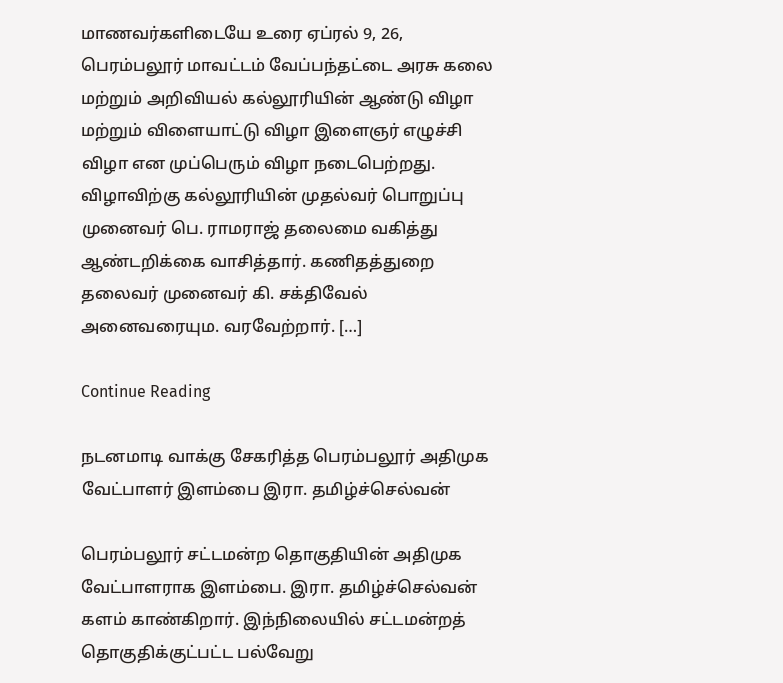மாணவர்களிடையே உரை ஏப்ரல் 9, 26, பெரம்பலூர் மாவட்டம் வேப்பந்தட்டை அரசு கலை மற்றும் அறிவியல் கல்லூரியின் ஆண்டு விழா மற்றும் விளையாட்டு விழா இளைஞர் எழுச்சி விழா என முப்பெரும் விழா நடைபெற்றது. விழாவிற்கு கல்லூரியின் முதல்வர் பொறுப்பு முனைவர் பெ. ராமராஜ் தலைமை வகித்து ஆண்டறிக்கை வாசித்தார். கணிதத்துறை தலைவர் முனைவர் கி. சக்திவேல் அனைவரையும. வரவேற்றார். […]

Continue Reading

நடனமாடி வாக்கு சேகரித்த பெரம்பலூர் அதிமுக வேட்பாளர் இளம்பை இரா. தமிழ்ச்செல்வன்

பெரம்பலூர் சட்டமன்ற தொகுதியின் அதிமுக வேட்பாளராக இளம்பை. இரா. தமிழ்ச்செல்வன் களம் காண்கிறார். இந்நிலையில் சட்டமன்றத் தொகுதிக்குட்பட்ட பல்வேறு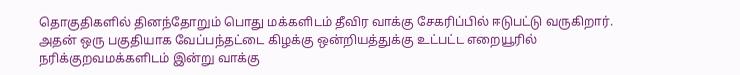தொகுதிகளில் தினந்தோறும் பொது மக்களிடம் தீவிர வாக்கு சேகரிப்பில் ஈடுபட்டு வருகிறார். அதன் ஒரு பகுதியாக வேப்பந்தட்டை கிழக்கு ஒன்றியத்துக்கு உட்பட்ட எறையூரில் நரிக்குறவமக்களிடம் இன்று வாக்கு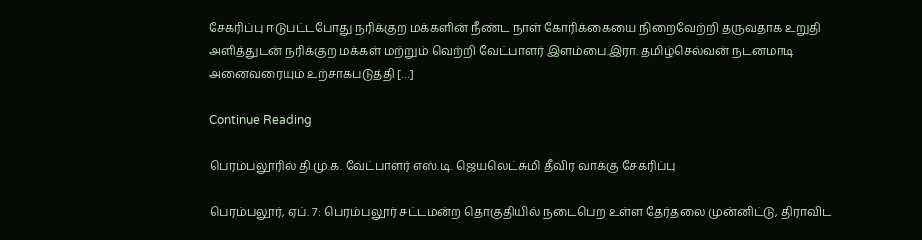சேகரிப்பு ஈடுபட்டபோது நரிக்குற மக்களின் நீண்ட நாள் கோரிக்கையை நிறைவேற்றி தருவதாக உறுதி அளித்துடன் நரிக்குற மக்கள் மற்றும் வெற்றி வேட்பாளர் இளம்பை.இரா. தமிழ்செல்வன்‌ நடனமாடி அனைவரையும் உற்சாகபடுத்தி […]

Continue Reading

பெரம்பலூரில் தி.மு.க. வேட்பாளர் எஸ்.டி. ஜெயலெட்சுமி தீவிர வாக்கு சேகரிப்பு

பெரம்பலூர், ஏப். 7: பெரம்பலூர் சட்டமன்ற தொகுதியில் நடைபெற உள்ள தேர்தலை முன்னிட்டு, திராவிட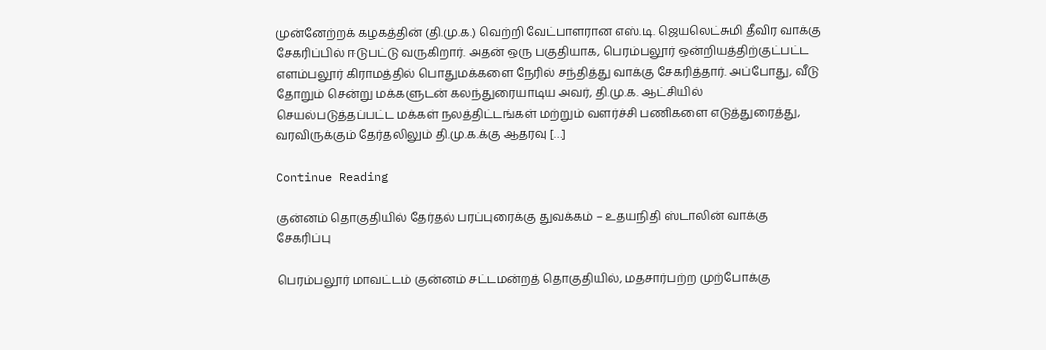முன்னேற்றக் கழகத்தின் (தி.மு.க.) வெற்றி வேட்பாளரான எஸ்.டி. ஜெயலெட்சுமி தீவிர வாக்கு சேகரிப்பில் ஈடுபட்டு வருகிறார். அதன் ஒரு பகுதியாக, பெரம்பலூர் ஒன்றியத்திற்குட்பட்ட எளம்பலூர் கிராமத்தில் பொதுமக்களை நேரில் சந்தித்து வாக்கு சேகரித்தார். அப்போது, வீடு தோறும் சென்று மக்களுடன் கலந்துரையாடிய அவர், தி.மு.க. ஆட்சியில் செயல்படுத்தப்பட்ட மக்கள் நலத்திட்டங்கள் மற்றும் வளர்ச்சி பணிகளை எடுத்துரைத்து, வரவிருக்கும் தேர்தலிலும் தி.மு.க.க்கு ஆதரவு […]

Continue Reading

குன்னம் தொகுதியில் தேர்தல் பரப்புரைக்கு துவக்கம் – உதயநிதி ஸ்டாலின் வாக்கு சேகரிப்பு

பெரம்பலூர் மாவட்டம் குன்னம் சட்டமன்றத் தொகுதியில், மதசார்பற்ற முற்போக்கு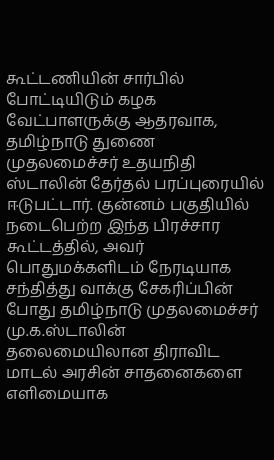கூட்டணியின் சார்பில் போட்டியிடும் கழக வேட்பாளருக்கு ஆதரவாக, தமிழ்நாடு துணை முதலமைச்சர் உதயநிதி ஸ்டாலின் தேர்தல் பரப்புரையில் ஈடுபட்டார். குன்னம் பகுதியில் நடைபெற்ற இந்த பிரச்சார கூட்டத்தில், அவர் பொதுமக்களிடம் நேரடியாக சந்தித்து வாக்கு சேகரிப்பின் போது தமிழ்நாடு முதலமைச்சர் மு.க.ஸ்டாலின் தலைமையிலான திராவிட மாடல் அரசின் சாதனைகளை எளிமையாக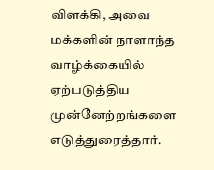விளக்கி, அவை மக்களின் நாளாந்த வாழ்க்கையில் ஏற்படுத்திய முன்னேற்றங்களை எடுத்துரைத்தார்.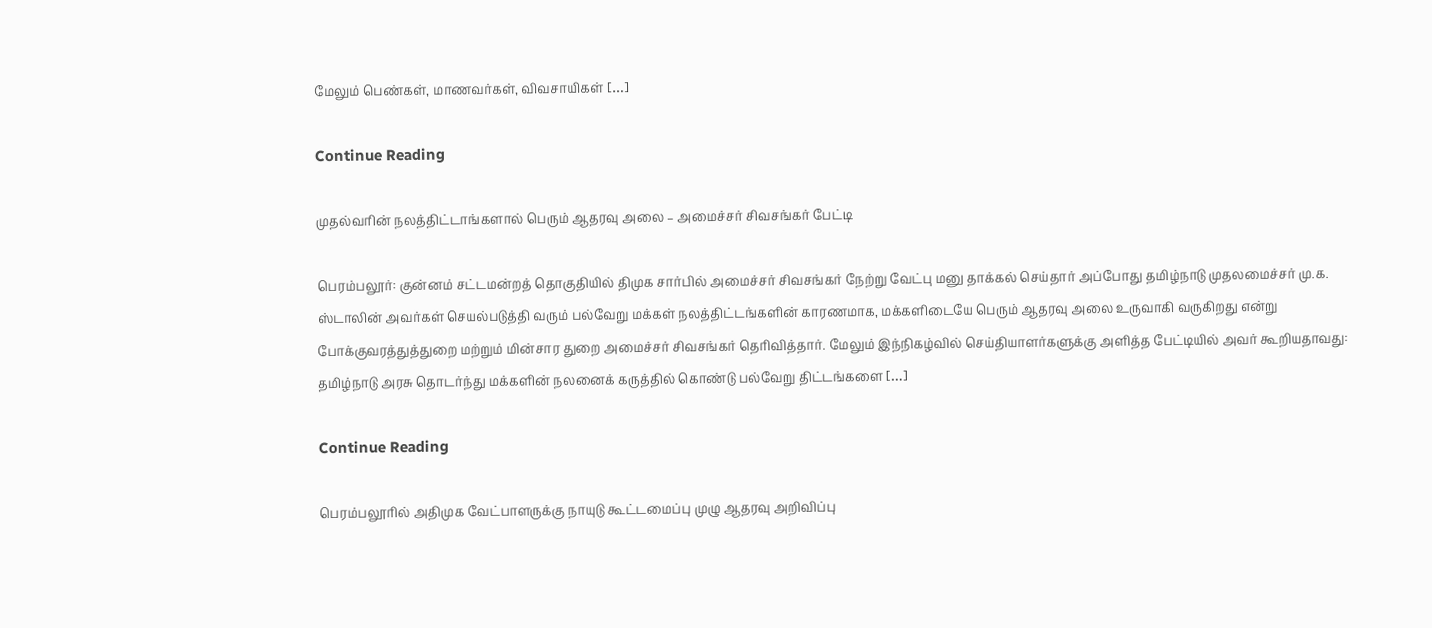மேலும் பெண்கள், மாணவர்கள், விவசாயிகள் […]

Continue Reading

முதல்வரின் நலத்திட்டாங்களால் பெரும் ஆதரவு அலை – அமைச்சர் சிவசங்கர் பேட்டி

பெரம்பலூர்: குன்னம் சட்டமன்றத் தொகுதியில் திமுக சார்பில் அமைச்சர் சிவசங்கர் நேற்று வேட்பு மனு தாக்கல் செய்தார் அப்போது தமிழ்நாடு முதலமைச்சர் மு.க. ஸ்டாலின் அவர்கள் செயல்படுத்தி வரும் பல்வேறு மக்கள் நலத்திட்டங்களின் காரணமாக, மக்களிடையே பெரும் ஆதரவு அலை உருவாகி வருகிறது என்று போக்குவரத்துத்துறை மற்றும் மின்சார துறை அமைச்சர் சிவசங்கர் தெரிவித்தார். மேலும் இந்நிகழ்வில் செய்தியாளர்களுக்கு அளித்த பேட்டியில் அவர் கூறியதாவது: தமிழ்நாடு அரசு தொடர்ந்து மக்களின் நலனைக் கருத்தில் கொண்டு பல்வேறு திட்டங்களை […]

Continue Reading

பெரம்பலூரில் அதிமுக வேட்பாளருக்கு நாயுடு கூட்டமைப்பு முழு ஆதரவு அறிவிப்பு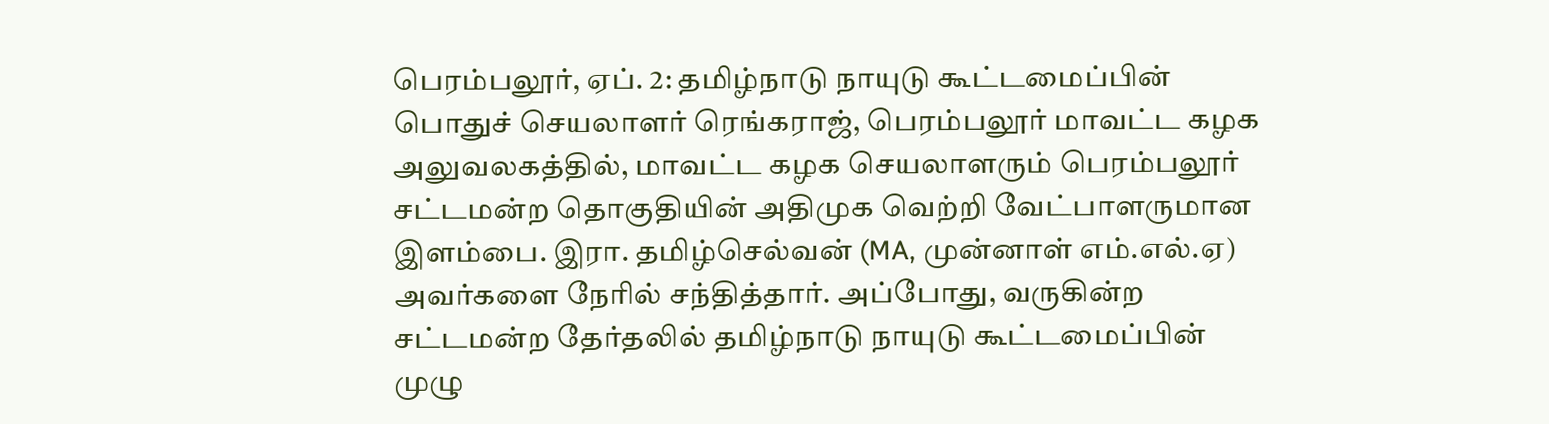பெரம்பலூர், ஏப். 2: தமிழ்நாடு நாயுடு கூட்டமைப்பின் பொதுச் செயலாளர் ரெங்கராஜ், பெரம்பலூர் மாவட்ட கழக அலுவலகத்தில், மாவட்ட கழக செயலாளரும் பெரம்பலூர் சட்டமன்ற தொகுதியின் அதிமுக வெற்றி வேட்பாளருமான இளம்பை. இரா. தமிழ்செல்வன் (MA, முன்னாள் எம்.எல்.ஏ) அவர்களை நேரில் சந்தித்தார். அப்போது, வருகின்ற சட்டமன்ற தேர்தலில் தமிழ்நாடு நாயுடு கூட்டமைப்பின் முழு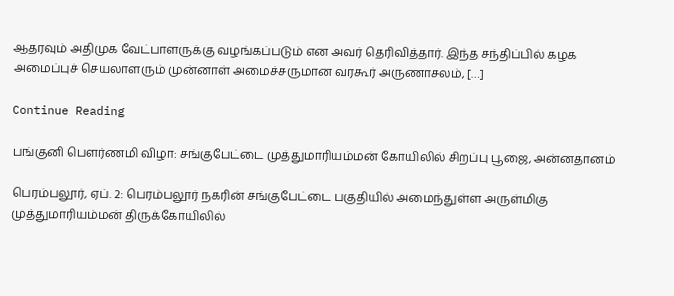ஆதரவும் அதிமுக வேட்பாளருக்கு வழங்கப்படும் என அவர் தெரிவித்தார். இந்த சந்திப்பில் கழக அமைப்புச் செயலாளரும் முன்னாள் அமைச்சருமான வரகூர் அருணாசலம், […]

Continue Reading

பங்குனி பௌர்ணமி விழா: சங்குபேட்டை முத்துமாரியம்மன் கோயிலில் சிறப்பு பூஜை, அன்னதானம்

பெரம்பலூர், ஏப். 2: பெரம்பலூர் நகரின் சங்குபேட்டை பகுதியில் அமைந்துள்ள அருள்மிகு முத்துமாரியம்மன் திருக்கோயிலில்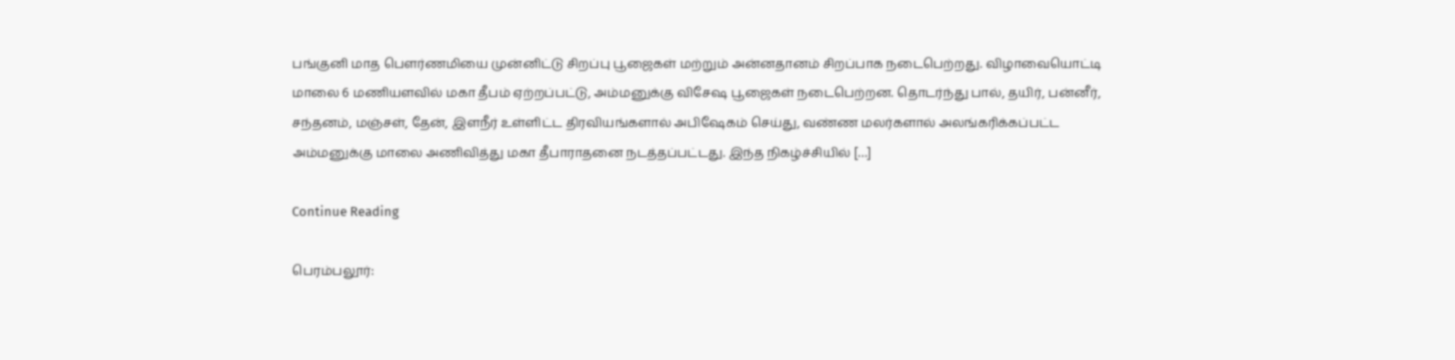பங்குனி மாத பௌர்ணமியை முன்னிட்டு சிறப்பு பூஜைகள் மற்றும் அன்னதானம் சிறப்பாக நடைபெற்றது. விழாவையொட்டி மாலை 6 மணியளவில் மகா தீபம் ஏற்றப்பட்டு, அம்மனுக்கு விசேஷ பூஜைகள் நடைபெற்றன. தொடர்ந்து பால், தயிர், பன்னீர், சந்தனம், மஞ்சள், தேன், இளநீர் உள்ளிட்ட திரவியங்களால் அபிஷேகம் செய்து, வண்ண மலர்களால் அலங்கரிக்கப்பட்ட அம்மனுக்கு மாலை அணிவித்து மகா தீபாராதனை நடத்தப்பட்டது. இந்த நிகழ்ச்சியில் […]

Continue Reading

பெரம்பலூர்: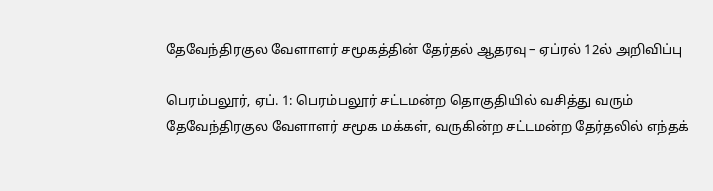தேவேந்திரகுல வேளாளர் சமூகத்தின் தேர்தல் ஆதரவு – ஏப்ரல் 12ல் அறிவிப்பு

பெரம்பலூர், ஏப். 1: பெரம்பலூர் சட்டமன்ற தொகுதியில் வசித்து வரும் தேவேந்திரகுல வேளாளர் சமூக மக்கள், வருகின்ற சட்டமன்ற தேர்தலில் எந்தக்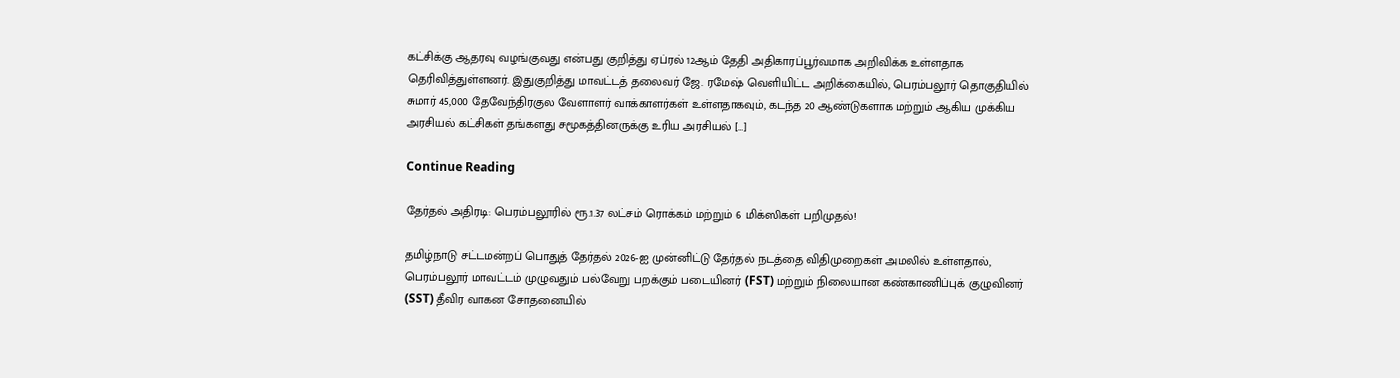கட்சிக்கு ஆதரவு வழங்குவது என்பது குறித்து ஏப்ரல் 12ஆம் தேதி அதிகாரப்பூர்வமாக அறிவிக்க உள்ளதாக தெரிவித்துள்ளனர். இதுகுறித்து மாவட்டத் தலைவர் ஜே. ரமேஷ் வெளியிட்ட அறிக்கையில், பெரம்பலூர் தொகுதியில் சுமார் 45,000 தேவேந்திரகுல வேளாளர் வாக்காளர்கள் உள்ளதாகவும், கடந்த 20 ஆண்டுகளாக மற்றும் ஆகிய முக்கிய அரசியல் கட்சிகள் தங்களது சமூகத்தினருக்கு உரிய அரசியல் […]

Continue Reading

தேர்தல் அதிரடி: பெரம்பலூரில் ரூ.1.37 லட்சம் ரொக்கம் மற்றும் 6 மிக்ஸிகள் பறிமுதல்!

தமிழ்நாடு சட்டமன்றப் பொதுத் தேர்தல் 2026-ஐ முன்னிட்டு தேர்தல் நடத்தை விதிமுறைகள் அமலில் உள்ளதால், பெரம்பலூர் மாவட்டம் முழுவதும் பல்வேறு பறக்கும் படையினர் (FST) மற்றும் நிலையான கண்காணிப்புக் குழுவினர் (SST) தீவிர வாகன சோதனையில்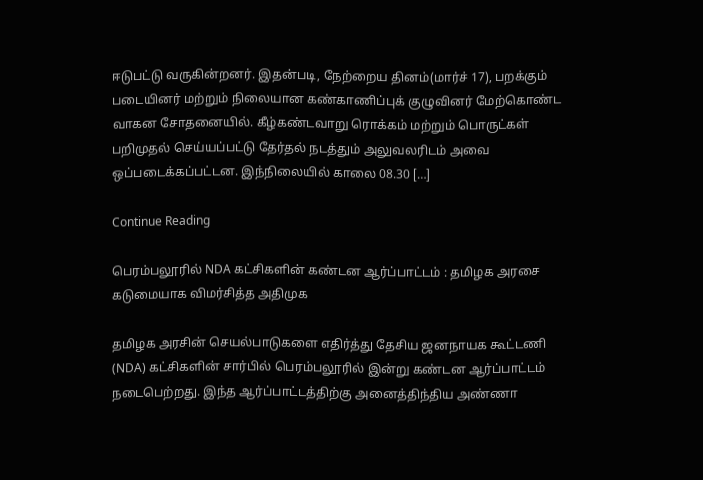ஈடுபட்டு வருகின்றனர். இதன்படி, நேற்றைய தினம்(மார்ச் 17), பறக்கும் படையினர் மற்றும் நிலையான கண்காணிப்புக் குழுவினர் மேற்கொண்ட வாகன சோதனையில். கீழ்கண்டவாறு ரொக்கம் மற்றும் பொருட்கள் பறிமுதல் செய்யப்பட்டு தேர்தல் நடத்தும் அலுவலரிடம் அவை ஒப்படைக்கப்பட்டன. இந்நிலையில் காலை 08.30 […]

Continue Reading

பெரம்பலூரில் NDA கட்சிகளின் கண்டன ஆர்ப்பாட்டம் : தமிழக அரசை கடுமையாக விமர்சித்த அதிமுக

தமிழக அரசின் செயல்பாடுகளை எதிர்த்து தேசிய ஜனநாயக கூட்டணி (NDA) கட்சிகளின் சார்பில் பெரம்பலூரில் இன்று கண்டன ஆர்ப்பாட்டம் நடைபெற்றது. இந்த ஆர்ப்பாட்டத்திற்கு அனைத்திந்திய அண்ணா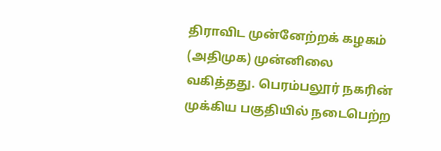திராவிட முன்னேற்றக் கழகம் (அதிமுக) முன்னிலை வகித்தது. பெரம்பலூர் நகரின் முக்கிய பகுதியில் நடைபெற்ற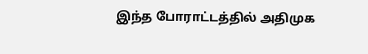இந்த போராட்டத்தில் அதிமுக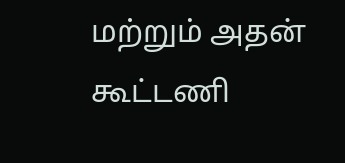மற்றும் அதன் கூட்டணி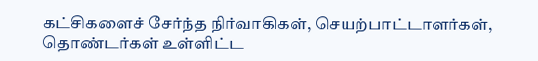கட்சிகளைச் சேர்ந்த நிர்வாகிகள், செயற்பாட்டாளர்கள், தொண்டர்கள் உள்ளிட்ட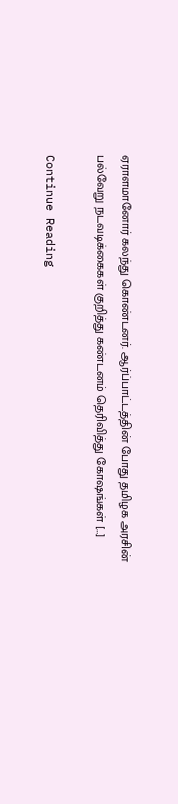ஏராளமானோர் கலந்து கொண்டனர். ஆர்ப்பாட்டத்தின் போது தமிழக அரசின் பல்வேறு நடவடிக்கைகள் குறித்து கண்டனம் தெரிவித்து கோஷங்கள் […]

Continue Reading